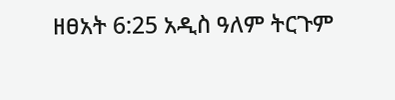ዘፀአት 6:25 አዲስ ዓለም ትርጉም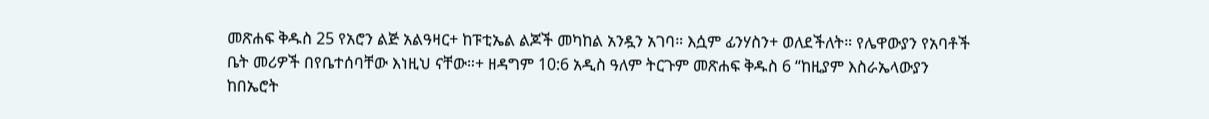መጽሐፍ ቅዱስ 25 የአሮን ልጅ አልዓዛር+ ከፑቲኤል ልጆች መካከል አንዷን አገባ። እሷም ፊንሃስን+ ወለደችለት። የሌዋውያን የአባቶች ቤት መሪዎች በየቤተሰባቸው እነዚህ ናቸው።+ ዘዳግም 10:6 አዲስ ዓለም ትርጉም መጽሐፍ ቅዱስ 6 “ከዚያም እስራኤላውያን ከበኤሮት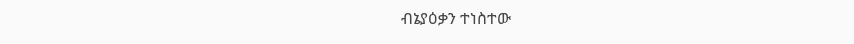ብኔያዕቃን ተነስተው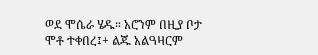ወደ ሞሴራ ሄዱ። አሮንም በዚያ ቦታ ሞቶ ተቀበረ፤+ ልጁ አልዓዛርም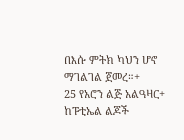በእሱ ምትክ ካህን ሆኖ ማገልገል ጀመረ።+
25 የአሮን ልጅ አልዓዛር+ ከፑቲኤል ልጆች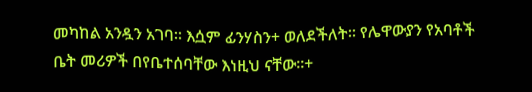መካከል አንዷን አገባ። እሷም ፊንሃስን+ ወለደችለት። የሌዋውያን የአባቶች ቤት መሪዎች በየቤተሰባቸው እነዚህ ናቸው።+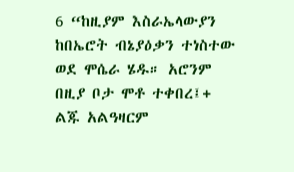6 “ከዚያም እስራኤላውያን ከበኤሮት ብኔያዕቃን ተነስተው ወደ ሞሴራ ሄዱ። አሮንም በዚያ ቦታ ሞቶ ተቀበረ፤+ ልጁ አልዓዛርም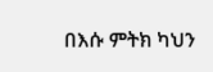በእሱ ምትክ ካህን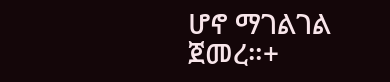ሆኖ ማገልገል ጀመረ።+